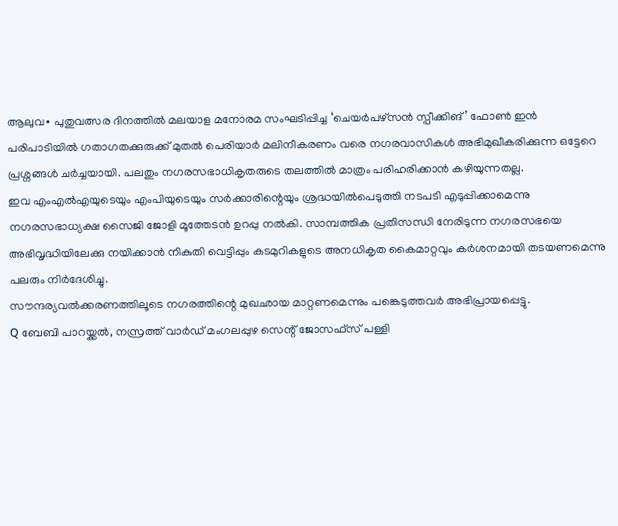ആലുവ∙ പുതുവത്സര ദിനത്തിൽ മലയാള മനോരമ സംഘടിപ്പിച്ച ‘ചെയർപഴ്സൻ സ്പീക്കിങ്’ ഫോൺ ഇൻ പരിപാടിയിൽ ഗതാഗതക്കുരുക്ക് മുതൽ പെരിയാർ മലിനീകരണം വരെ നഗരവാസികൾ അഭിമുഖീകരിക്കുന്ന ഒട്ടേറെ പ്രശ്നങ്ങൾ ചർച്ചയായി. പലതും നഗരസഭാധികൃതരുടെ തലത്തിൽ മാത്രം പരിഹരിക്കാൻ കഴിയുന്നതല്ല.
ഇവ എംഎൽഎയുടെയും എംപിയുടെയും സർക്കാരിന്റെയും ശ്രദ്ധയിൽപെടുത്തി നടപടി എടുപ്പിക്കാമെന്നു നഗരസഭാധ്യക്ഷ സൈജി ജോളി മൂത്തേടൻ ഉറപ്പു നൽകി. സാമ്പത്തിക പ്രതിസന്ധി നേരിടുന്ന നഗരസഭയെ അഭിവൃദ്ധിയിലേക്കു നയിക്കാൻ നികുതി വെട്ടിപ്പും കടമുറികളുടെ അനധികൃത കൈമാറ്റവും കർശനമായി തടയണമെന്നു പലരും നിർദേശിച്ചു.
സൗന്ദര്യവൽക്കരണത്തിലൂടെ നഗരത്തിന്റെ മുഖഛായ മാറ്റണമെന്നും പങ്കെടുത്തവർ അഭിപ്രായപ്പെട്ടു.
Q ബേബി പാറയ്ക്കൽ, നസ്രത്ത് വാർഡ് മംഗലപ്പുഴ സെന്റ് ജോസഫ്സ് പള്ളി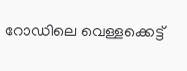റോഡിലെ വെള്ളക്കെട്ട്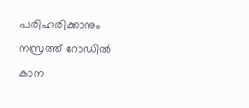പരിഹരിക്കാനും നസ്രത്ത് റോഡിൽ കാന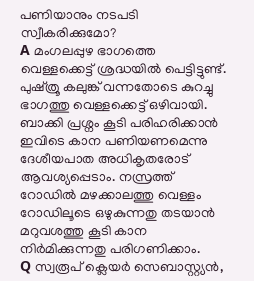പണിയാനും നടപടി സ്വീകരിക്കുമോ?
A മംഗലപ്പുഴ ഭാഗത്തെ വെള്ളക്കെട്ട് ശ്രദ്ധയിൽ പെട്ടിട്ടുണ്ട്. പുഷ്ത്രൂ കലുങ്ക് വന്നതോടെ കുറച്ചു ഭാഗത്തു വെള്ളക്കെട്ട് ഒഴിവായി.
ബാക്കി പ്രശ്നം കൂടി പരിഹരിക്കാൻ ഇവിടെ കാന പണിയണമെന്നു ദേശീയപാത അധികൃതരോട് ആവശ്യപ്പെടാം. നസ്രത്ത് റോഡിൽ മഴക്കാലത്തു വെള്ളം റോഡിലൂടെ ഒഴുകുന്നതു തടയാൻ മറുവശത്തു കൂടി കാന നിർമിക്കുന്നതു പരിഗണിക്കാം.
Q സ്വരൂപ് ക്ലെയർ സെബാസ്റ്റ്യൻ,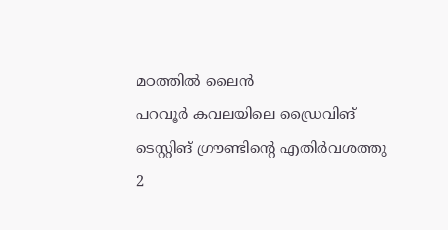മഠത്തിൽ ലൈൻ
പറവൂർ കവലയിലെ ഡ്രൈവിങ് ടെസ്റ്റിങ് ഗ്രൗണ്ടിന്റെ എതിർവശത്തു 2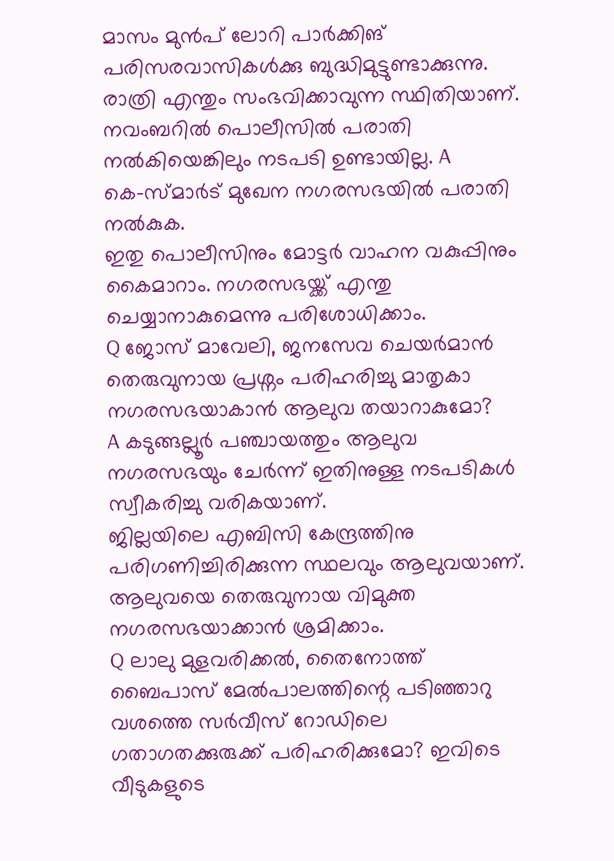മാസം മുൻപ് ലോറി പാർക്കിങ് പരിസരവാസികൾക്കു ബുദ്ധിമുട്ടുണ്ടാക്കുന്നു.
രാത്രി എന്തും സംഭവിക്കാവുന്ന സ്ഥിതിയാണ്. നവംബറിൽ പൊലീസിൽ പരാതി നൽകിയെങ്കിലും നടപടി ഉണ്ടായില്ല. A കെ–സ്മാർട് മുഖേന നഗരസഭയിൽ പരാതി നൽകുക.
ഇതു പൊലീസിനും മോട്ടർ വാഹന വകുപ്പിനും കൈമാറാം. നഗരസഭയ്ക്ക് എന്തു ചെയ്യാനാകുമെന്നു പരിശോധിക്കാം.
Q ജോസ് മാവേലി, ജനസേവ ചെയർമാൻ
തെരുവുനായ പ്രശ്നം പരിഹരിച്ചു മാതൃകാ നഗരസഭയാകാൻ ആലുവ തയാറാകുമോ?
A കടുങ്ങല്ലൂർ പഞ്ചായത്തും ആലുവ നഗരസഭയും ചേർന്ന് ഇതിനുള്ള നടപടികൾ സ്വീകരിച്ചു വരികയാണ്.
ജില്ലയിലെ എബിസി കേന്ദ്രത്തിനു പരിഗണിച്ചിരിക്കുന്ന സ്ഥലവും ആലുവയാണ്. ആലുവയെ തെരുവുനായ വിമുക്ത നഗരസഭയാക്കാൻ ശ്രമിക്കാം.
Q ലാലു മുളവരിക്കൽ, തൈനോത്ത്
ബൈപാസ് മേൽപാലത്തിന്റെ പടിഞ്ഞാറു വശത്തെ സർവീസ് റോഡിലെ ഗതാഗതക്കുരുക്ക് പരിഹരിക്കുമോ? ഇവിടെ വീടുകളുടെ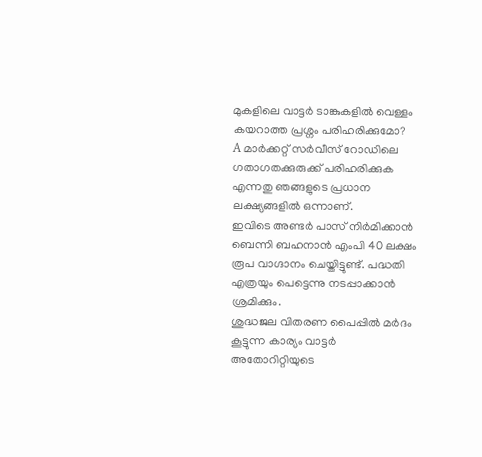മുകളിലെ വാട്ടർ ടാങ്കുകളിൽ വെള്ളം കയറാത്ത പ്രശ്നം പരിഹരിക്കുമോ?
A മാർക്കറ്റ് സർവീസ് റോഡിലെ ഗതാഗതക്കുരുക്ക് പരിഹരിക്കുക എന്നതു ഞങ്ങളുടെ പ്രധാന ലക്ഷ്യങ്ങളിൽ ഒന്നാണ്.
ഇവിടെ അണ്ടർ പാസ് നിർമിക്കാൻ ബെന്നി ബഹനാൻ എംപി 40 ലക്ഷം രൂപ വാഗ്ദാനം ചെയ്തിട്ടുണ്ട്. പദ്ധതി എത്രയും പെട്ടെന്നു നടപ്പാക്കാൻ ശ്രമിക്കും.
ശുദ്ധജല വിതരണ പൈപ്പിൽ മർദം കൂട്ടുന്ന കാര്യം വാട്ടർ അതോറിറ്റിയുടെ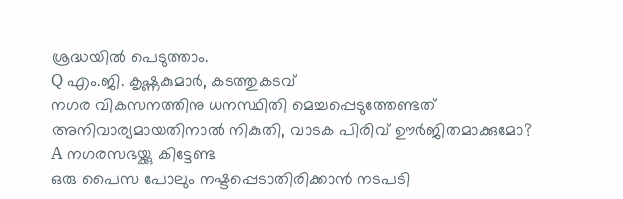ശ്രദ്ധയിൽ പെടുത്താം.
Q എം.ജി. കൃഷ്ണകുമാർ, കടത്തുകടവ്
നഗര വികസനത്തിനു ധനസ്ഥിതി മെച്ചപ്പെടുത്തേണ്ടത് അനിവാര്യമായതിനാൽ നികുതി, വാടക പിരിവ് ഊർജിതമാക്കുമോ?
A നഗരസഭയ്ക്കു കിട്ടേണ്ട
ഒരു പൈസ പോലും നഷ്ടപ്പെടാതിരിക്കാൻ നടപടി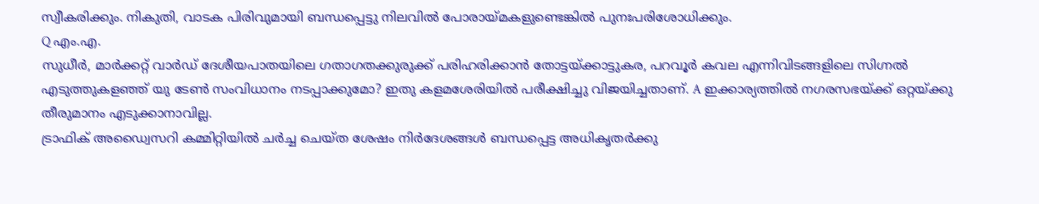സ്വീകരിക്കും. നികുതി, വാടക പിരിവുമായി ബന്ധപ്പെട്ടു നിലവിൽ പോരായ്മകളുണ്ടെങ്കിൽ പുനഃപരിശോധിക്കും.
Q എം.എ.
സുധീർ, മാർക്കറ്റ് വാർഡ് ദേശീയപാതയിലെ ഗതാഗതക്കുരുക്ക് പരിഹരിക്കാൻ തോട്ടയ്ക്കാട്ടുകര, പറവൂർ കവല എന്നിവിടങ്ങളിലെ സിഗ്നൽ എടുത്തുകളഞ്ഞ് യു ടേൺ സംവിധാനം നടപ്പാക്കുമോ? ഇതു കളമശേരിയിൽ പരീക്ഷിച്ചു വിജയിച്ചതാണ്. A ഇക്കാര്യത്തിൽ നഗരസഭയ്ക്ക് ഒറ്റയ്ക്കു തീരുമാനം എടുക്കാനാവില്ല.
ട്രാഫിക് അഡ്വൈസറി കമ്മിറ്റിയിൽ ചർച്ച ചെയ്ത ശേഷം നിർദേശങ്ങൾ ബന്ധപ്പെട്ട അധികൃതർക്കു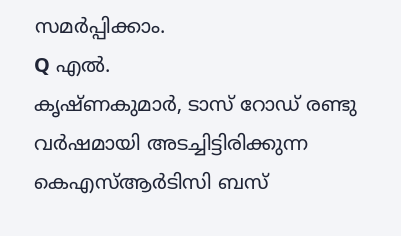സമർപ്പിക്കാം.
Q എൽ.
കൃഷ്ണകുമാർ, ടാസ് റോഡ് രണ്ടു വർഷമായി അടച്ചിട്ടിരിക്കുന്ന കെഎസ്ആർടിസി ബസ്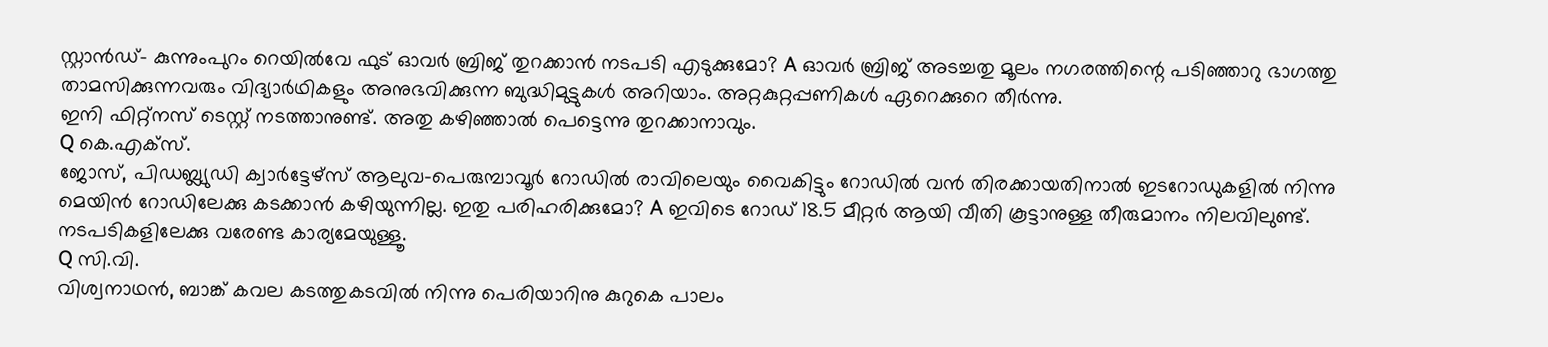സ്റ്റാൻഡ്– കുന്നുംപുറം റെയിൽവേ ഫുട് ഓവർ ബ്രിജ് തുറക്കാൻ നടപടി എടുക്കുമോ? A ഓവർ ബ്രിജ് അടച്ചതു മൂലം നഗരത്തിന്റെ പടിഞ്ഞാറു ഭാഗത്തു താമസിക്കുന്നവരും വിദ്യാർഥികളും അനുഭവിക്കുന്ന ബുദ്ധിമുട്ടുകൾ അറിയാം. അറ്റകുറ്റപ്പണികൾ ഏറെക്കുറെ തീർന്നു.
ഇനി ഫിറ്റ്നസ് ടെസ്റ്റ് നടത്താനുണ്ട്. അതു കഴിഞ്ഞാൽ പെട്ടെന്നു തുറക്കാനാവും.
Q കെ.എക്സ്.
ജോസ്, പിഡബ്ല്യുഡി ക്വാർട്ടേഴ്സ് ആലുവ–പെരുമ്പാവൂർ റോഡിൽ രാവിലെയും വൈകിട്ടും റോഡിൽ വൻ തിരക്കായതിനാൽ ഇടറോഡുകളിൽ നിന്നു മെയിൻ റോഡിലേക്കു കടക്കാൻ കഴിയുന്നില്ല. ഇതു പരിഹരിക്കുമോ? A ഇവിടെ റോഡ് 18.5 മീറ്റർ ആയി വീതി കൂട്ടാനുള്ള തീരുമാനം നിലവിലുണ്ട്.
നടപടികളിലേക്കു വരേണ്ട കാര്യമേയുള്ളൂ.
Q സി.വി.
വിശ്വനാഥൻ, ബാങ്ക് കവല കടത്തുകടവിൽ നിന്നു പെരിയാറിനു കുറുകെ പാലം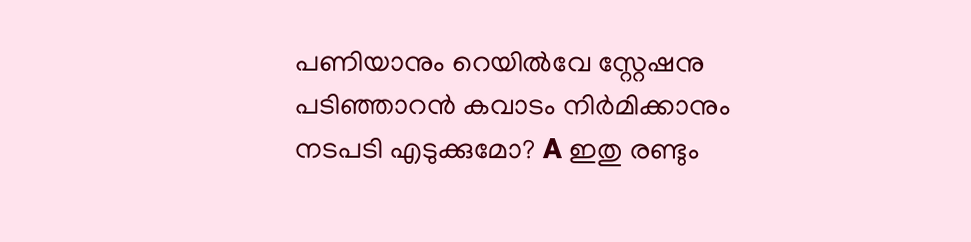പണിയാനും റെയിൽവേ സ്റ്റേഷനു പടിഞ്ഞാറൻ കവാടം നിർമിക്കാനും നടപടി എടുക്കുമോ? A ഇതു രണ്ടും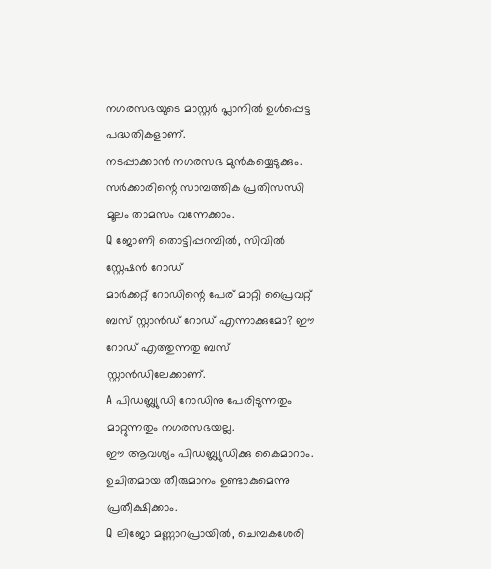നഗരസഭയുടെ മാസ്റ്റർ പ്ലാനിൽ ഉൾപ്പെട്ട പദ്ധതികളാണ്.
നടപ്പാക്കാൻ നഗരസഭ മുൻകയ്യെടുക്കും. സർക്കാരിന്റെ സാമ്പത്തിക പ്രതിസന്ധി മൂലം താമസം വന്നേക്കാം.
Q ജോണി തൊട്ടിപ്പറമ്പിൽ, സിവിൽ സ്റ്റേഷൻ റോഡ്
മാർക്കറ്റ് റോഡിന്റെ പേര് മാറ്റി പ്രൈവറ്റ് ബസ് സ്റ്റാൻഡ് റോഡ് എന്നാക്കുമോ? ഈ റോഡ് എത്തുന്നതു ബസ് സ്റ്റാൻഡിലേക്കാണ്.
A പിഡബ്ല്യുഡി റോഡിനു പേരിടുന്നതും മാറ്റുന്നതും നഗരസഭയല്ല.
ഈ ആവശ്യം പിഡബ്ല്യുഡിക്കു കൈമാറാം. ഉചിതമായ തീരുമാനം ഉണ്ടാകുമെന്നു പ്രതീക്ഷിക്കാം.
Q ലിജോ മണ്ണാറപ്രായിൽ, ചെമ്പകശേരി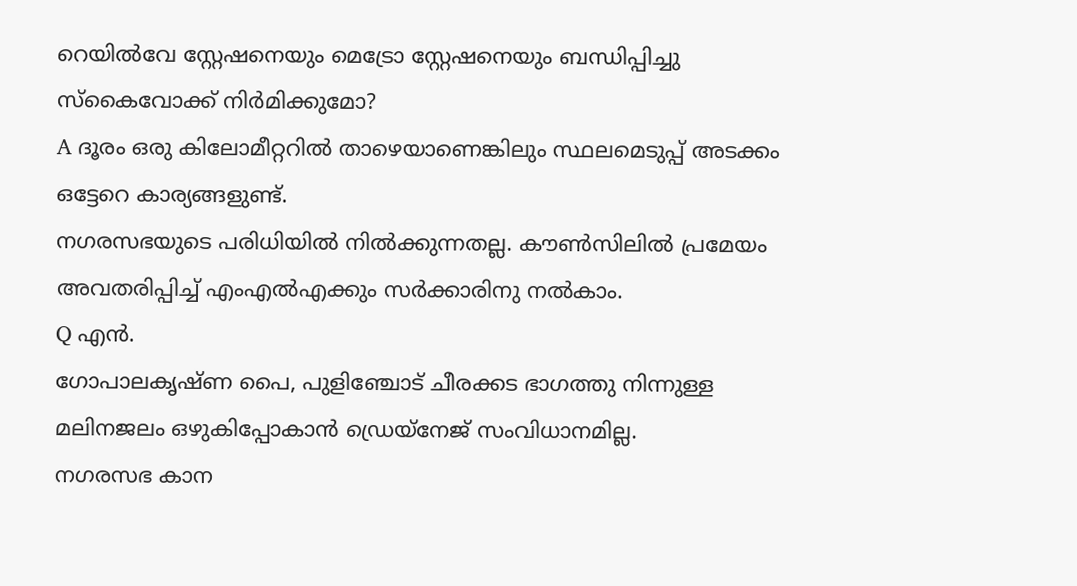റെയിൽവേ സ്റ്റേഷനെയും മെട്രോ സ്റ്റേഷനെയും ബന്ധിപ്പിച്ചു സ്കൈവോക്ക് നിർമിക്കുമോ?
A ദൂരം ഒരു കിലോമീറ്ററിൽ താഴെയാണെങ്കിലും സ്ഥലമെടുപ്പ് അടക്കം ഒട്ടേറെ കാര്യങ്ങളുണ്ട്.
നഗരസഭയുടെ പരിധിയിൽ നിൽക്കുന്നതല്ല. കൗൺസിലിൽ പ്രമേയം അവതരിപ്പിച്ച് എംഎൽഎക്കും സർക്കാരിനു നൽകാം.
Q എൻ.
ഗോപാലകൃഷ്ണ പൈ, പുളിഞ്ചോട് ചീരക്കട ഭാഗത്തു നിന്നുള്ള മലിനജലം ഒഴുകിപ്പോകാൻ ഡ്രെയ്നേജ് സംവിധാനമില്ല.
നഗരസഭ കാന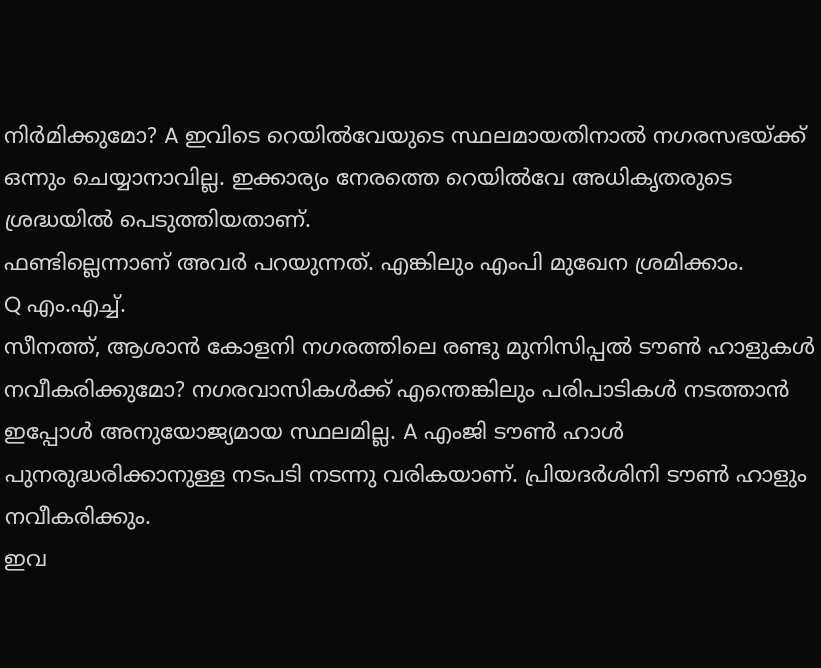നിർമിക്കുമോ? A ഇവിടെ റെയിൽവേയുടെ സ്ഥലമായതിനാൽ നഗരസഭയ്ക്ക് ഒന്നും ചെയ്യാനാവില്ല. ഇക്കാര്യം നേരത്തെ റെയിൽവേ അധികൃതരുടെ ശ്രദ്ധയിൽ പെടുത്തിയതാണ്.
ഫണ്ടില്ലെന്നാണ് അവർ പറയുന്നത്. എങ്കിലും എംപി മുഖേന ശ്രമിക്കാം.
Q എം.എച്ച്.
സീനത്ത്, ആശാൻ കോളനി നഗരത്തിലെ രണ്ടു മുനിസിപ്പൽ ടൗൺ ഹാളുകൾ നവീകരിക്കുമോ? നഗരവാസികൾക്ക് എന്തെങ്കിലും പരിപാടികൾ നടത്താൻ ഇപ്പോൾ അനുയോജ്യമായ സ്ഥലമില്ല. A എംജി ടൗൺ ഹാൾ പുനരുദ്ധരിക്കാനുള്ള നടപടി നടന്നു വരികയാണ്. പ്രിയദർശിനി ടൗൺ ഹാളും നവീകരിക്കും.
ഇവ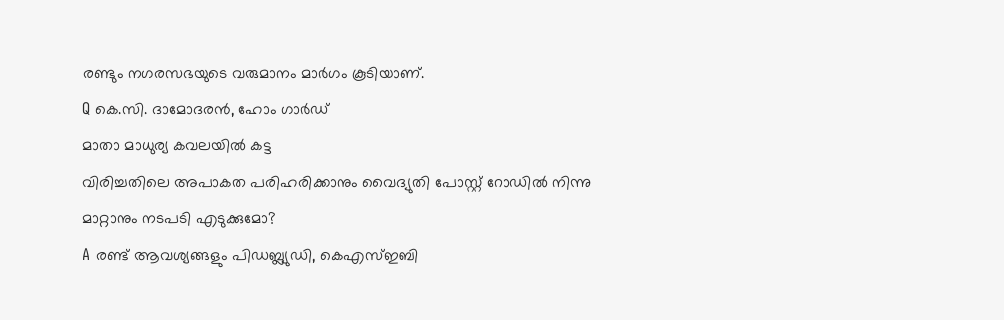രണ്ടും നഗരസഭയുടെ വരുമാനം മാർഗം കൂടിയാണ്.
Q കെ.സി. ദാമോദരൻ, ഹോം ഗാർഡ്
മാതാ മാധുര്യ കവലയിൽ കട്ട
വിരിച്ചതിലെ അപാകത പരിഹരിക്കാനും വൈദ്യുതി പോസ്റ്റ് റോഡിൽ നിന്നു മാറ്റാനും നടപടി എടുക്കുമോ?
A രണ്ട് ആവശ്യങ്ങളും പിഡബ്ല്യുഡി, കെഎസ്ഇബി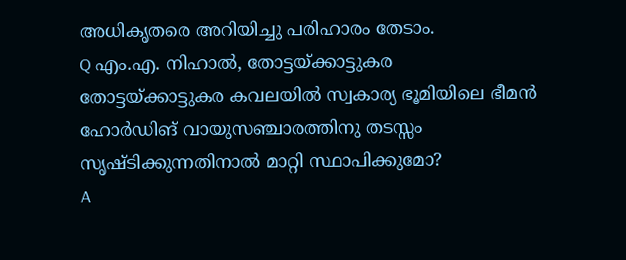അധികൃതരെ അറിയിച്ചു പരിഹാരം തേടാം.
Q എം.എ. നിഹാൽ, തോട്ടയ്ക്കാട്ടുകര
തോട്ടയ്ക്കാട്ടുകര കവലയിൽ സ്വകാര്യ ഭൂമിയിലെ ഭീമൻ ഹോർഡിങ് വായുസഞ്ചാരത്തിനു തടസ്സം സൃഷ്ടിക്കുന്നതിനാൽ മാറ്റി സ്ഥാപിക്കുമോ?
A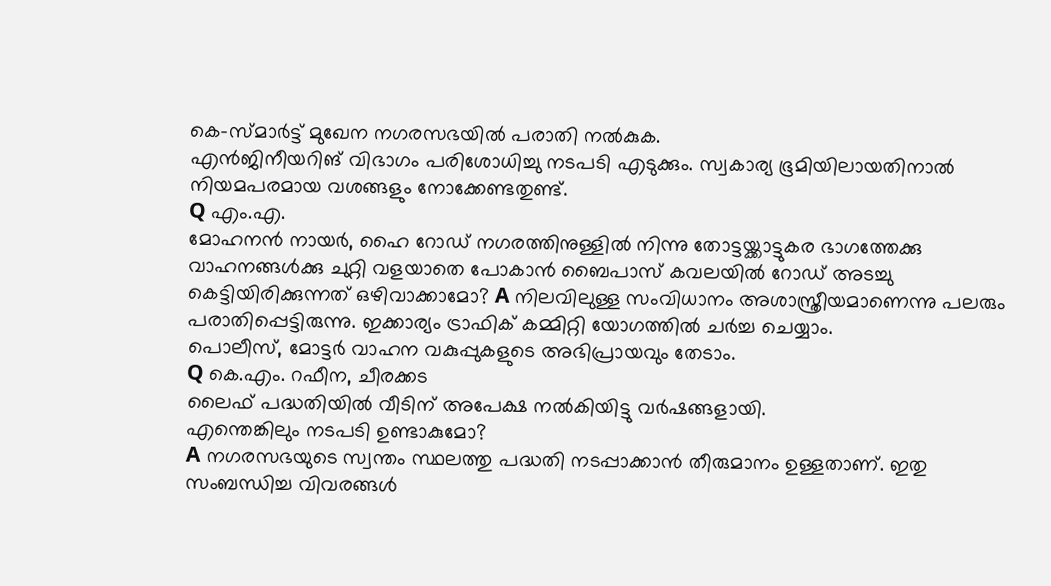കെ–സ്മാർട്ട് മുഖേന നഗരസഭയിൽ പരാതി നൽകുക.
എൻജിനീയറിങ് വിഭാഗം പരിശോധിച്ചു നടപടി എടുക്കും. സ്വകാര്യ ഭൂമിയിലായതിനാൽ നിയമപരമായ വശങ്ങളും നോക്കേണ്ടതുണ്ട്.
Q എം.എ.
മോഹനൻ നായർ, ഹൈ റോഡ് നഗരത്തിനുള്ളിൽ നിന്നു തോട്ടയ്ക്കാട്ടുകര ഭാഗത്തേക്കു വാഹനങ്ങൾക്കു ചുറ്റി വളയാതെ പോകാൻ ബൈപാസ് കവലയിൽ റോഡ് അടച്ചു കെട്ടിയിരിക്കുന്നത് ഒഴിവാക്കാമോ? A നിലവിലുള്ള സംവിധാനം അശാസ്ത്രീയമാണെന്നു പലരും പരാതിപ്പെട്ടിരുന്നു. ഇക്കാര്യം ട്രാഫിക് കമ്മിറ്റി യോഗത്തിൽ ചർച്ച ചെയ്യാം.
പൊലീസ്, മോട്ടർ വാഹന വകുപ്പുകളുടെ അഭിപ്രായവും തേടാം.
Q കെ.എം. റഫീന, ചീരക്കട
ലൈഫ് പദ്ധതിയിൽ വീടിന് അപേക്ഷ നൽകിയിട്ടു വർഷങ്ങളായി.
എന്തെങ്കിലും നടപടി ഉണ്ടാകുമോ?
A നഗരസഭയുടെ സ്വന്തം സ്ഥലത്തു പദ്ധതി നടപ്പാക്കാൻ തീരുമാനം ഉള്ളതാണ്. ഇതു സംബന്ധിച്ച വിവരങ്ങൾ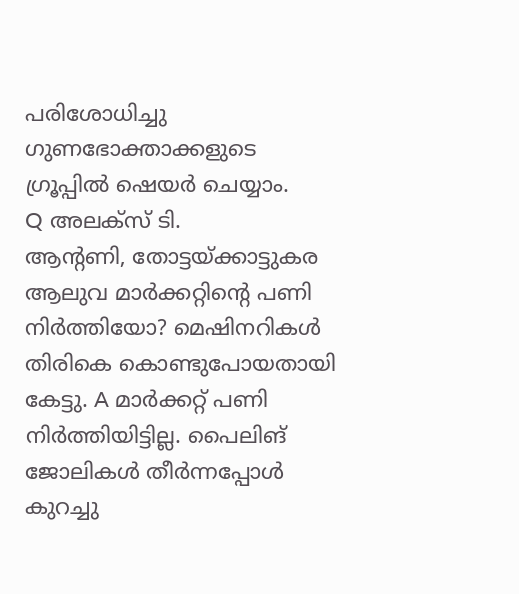പരിശോധിച്ചു ഗുണഭോക്താക്കളുടെ ഗ്രൂപ്പിൽ ഷെയർ ചെയ്യാം.
Q അലക്സ് ടി.
ആന്റണി, തോട്ടയ്ക്കാട്ടുകര ആലുവ മാർക്കറ്റിന്റെ പണി നിർത്തിയോ? മെഷിനറികൾ തിരികെ കൊണ്ടുപോയതായി കേട്ടു. A മാർക്കറ്റ് പണി നിർത്തിയിട്ടില്ല. പൈലിങ് ജോലികൾ തീർന്നപ്പോൾ കുറച്ചു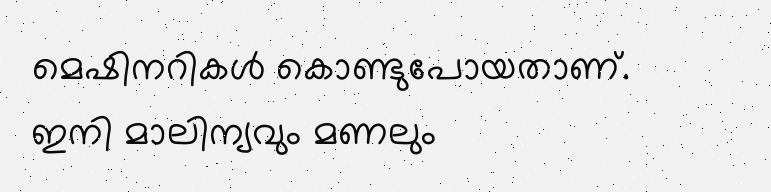മെഷിനറികൾ കൊണ്ടുപോയതാണ്.
ഇനി മാലിന്യവും മണലും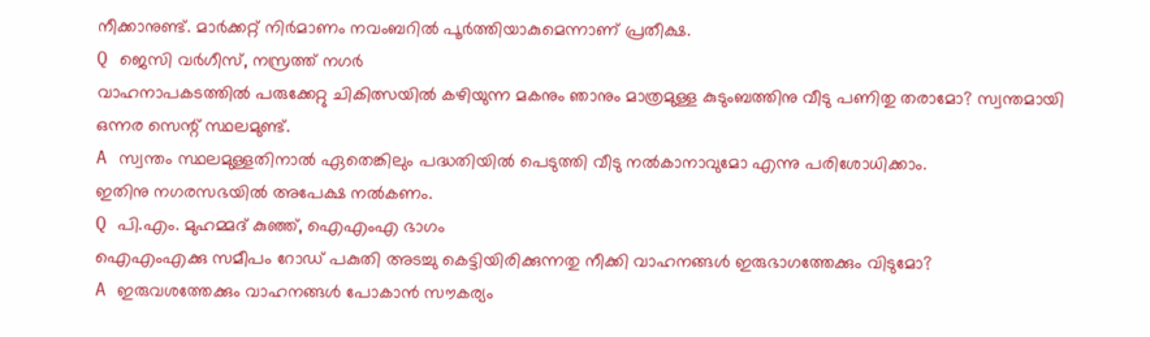നീക്കാനുണ്ട്. മാർക്കറ്റ് നിർമാണം നവംബറിൽ പൂർത്തിയാകുമെന്നാണ് പ്രതീക്ഷ.
Q ജെസി വർഗീസ്, നസ്രത്ത് നഗർ
വാഹനാപകടത്തിൽ പരുക്കേറ്റു ചികിത്സയിൽ കഴിയുന്ന മകനും ഞാനും മാത്രമുള്ള കുടുംബത്തിനു വീടു പണിതു തരാമോ? സ്വന്തമായി ഒന്നര സെന്റ് സ്ഥലമുണ്ട്.
A സ്വന്തം സ്ഥലമുള്ളതിനാൽ ഏതെങ്കിലും പദ്ധതിയിൽ പെടുത്തി വീടു നൽകാനാവുമോ എന്നു പരിശോധിക്കാം.
ഇതിനു നഗരസഭയിൽ അപേക്ഷ നൽകണം.
Q പി.എം. മുഹമ്മദ് കുഞ്ഞ്, ഐഎംഎ ഭാഗം
ഐഎംഎക്കു സമീപം റോഡ് പകുതി അടച്ചു കെട്ടിയിരിക്കുന്നതു നീക്കി വാഹനങ്ങൾ ഇരുഭാഗത്തേക്കും വിടുമോ?
A ഇരുവശത്തേക്കും വാഹനങ്ങൾ പോകാൻ സൗകര്യം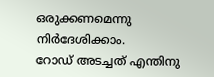ഒരുക്കണമെന്നു നിർദേശിക്കാം.
റോഡ് അടച്ചത് എന്തിനു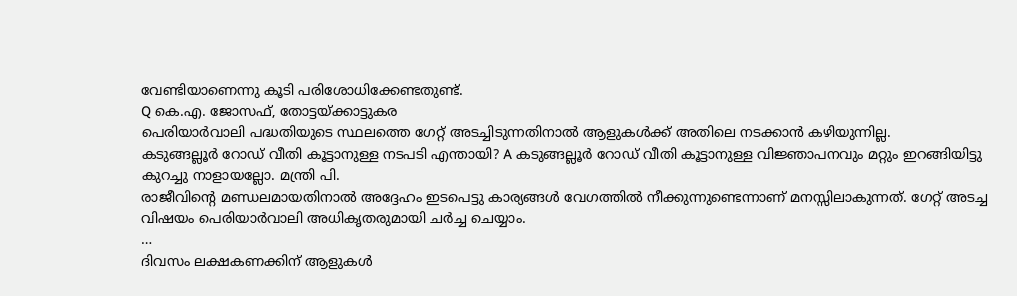വേണ്ടിയാണെന്നു കൂടി പരിശോധിക്കേണ്ടതുണ്ട്.
Q കെ.എ. ജോസഫ്, തോട്ടയ്ക്കാട്ടുകര
പെരിയാർവാലി പദ്ധതിയുടെ സ്ഥലത്തെ ഗേറ്റ് അടച്ചിടുന്നതിനാൽ ആളുകൾക്ക് അതിലെ നടക്കാൻ കഴിയുന്നില്ല.
കടുങ്ങല്ലൂർ റോഡ് വീതി കൂട്ടാനുള്ള നടപടി എന്തായി? A കടുങ്ങല്ലൂർ റോഡ് വീതി കൂട്ടാനുള്ള വിജ്ഞാപനവും മറ്റും ഇറങ്ങിയിട്ടു കുറച്ചു നാളായല്ലോ. മന്ത്രി പി.
രാജീവിന്റെ മണ്ഡലമായതിനാൽ അദ്ദേഹം ഇടപെട്ടു കാര്യങ്ങൾ വേഗത്തിൽ നീക്കുന്നുണ്ടെന്നാണ് മനസ്സിലാകുന്നത്. ഗേറ്റ് അടച്ച വിഷയം പെരിയാർവാലി അധികൃതരുമായി ചർച്ച ചെയ്യാം.
…
ദിവസം ലക്ഷകണക്കിന് ആളുകൾ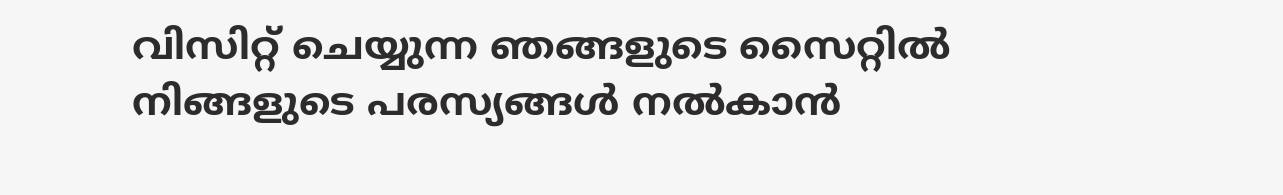വിസിറ്റ് ചെയ്യുന്ന ഞങ്ങളുടെ സൈറ്റിൽ നിങ്ങളുടെ പരസ്യങ്ങൾ നൽകാൻ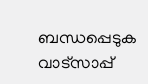ബന്ധപ്പെടുക വാട്സാപ്പ്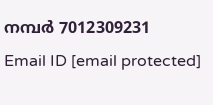നമ്പർ 7012309231 Email ID [email protected]